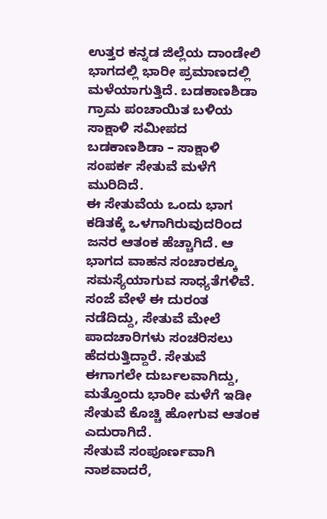ಉತ್ತರ ಕನ್ನಡ ಜಿಲ್ಲೆಯ ದಾಂಡೇಲಿ ಭಾಗದಲ್ಲಿ ಭಾರೀ ಪ್ರಮಾಣದಲ್ಲಿ ಮಳೆಯಾಗುತ್ತಿದೆ. ಬಡಕಾಣಶಿಡಾ ಗ್ರಾಮ ಪಂಚಾಯಿತ ಬಳಿಯ ಸಾಕ್ಷಾಳಿ ಸಮೀಪದ ಬಡಕಾಣಶಿಡಾ – ಸಾಕ್ಷಾಳಿ ಸಂಪರ್ಕ ಸೇತುವೆ ಮಳೆಗೆ ಮುರಿದಿದೆ.
ಈ ಸೇತುವೆಯ ಒಂದು ಭಾಗ ಕಡಿತಕ್ಕೆ ಒಳಗಾಗಿರುವುದರಿಂದ ಜನರ ಆತಂಕ ಹೆಚ್ಚಾಗಿದೆ. ಆ ಭಾಗದ ವಾಹನ ಸಂಚಾರಕ್ಕೂ ಸಮಸ್ಯೆಯಾಗುವ ಸಾಧ್ಯತೆಗಳಿವೆ. ಸಂಜೆ ವೇಳೆ ಈ ದುರಂತ ನಡೆದಿದ್ದು, ಸೇತುವೆ ಮೇಲೆ ಪಾದಚಾರಿಗಳು ಸಂಚರಿಸಲು ಹೆದರುತ್ತಿದ್ದಾರೆ. ಸೇತುವೆ ಈಗಾಗಲೇ ದುರ್ಬಲವಾಗಿದ್ದು, ಮತ್ತೊಂದು ಭಾರೀ ಮಳೆಗೆ ಇಡೀ ಸೇತುವೆ ಕೊಚ್ಚಿ ಹೋಗುವ ಆತಂಕ ಎದುರಾಗಿದೆ.
ಸೇತುವೆ ಸಂಪೂರ್ಣವಾಗಿ ನಾಶವಾದರೆ,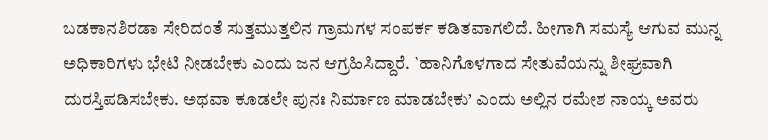ಬಡಕಾನಶಿರಡಾ ಸೇರಿದಂತೆ ಸುತ್ತಮುತ್ತಲಿನ ಗ್ರಾಮಗಳ ಸಂಪರ್ಕ ಕಡಿತವಾಗಲಿದೆ. ಹೀಗಾಗಿ ಸಮಸ್ಯೆ ಆಗುವ ಮುನ್ನ ಅಧಿಕಾರಿಗಳು ಭೇಟಿ ನೀಡಬೇಕು ಎಂದು ಜನ ಆಗ್ರಹಿಸಿದ್ದಾರೆ. `ಹಾನಿಗೊಳಗಾದ ಸೇತುವೆಯನ್ನು ಶೀಘ್ರವಾಗಿ ದುರಸ್ತಿಪಡಿಸಬೇಕು. ಅಥವಾ ಕೂಡಲೇ ಪುನಃ ನಿರ್ಮಾಣ ಮಾಡಬೇಕು’ ಎಂದು ಅಲ್ಲಿನ ರಮೇಶ ನಾಯ್ಕ ಅವರು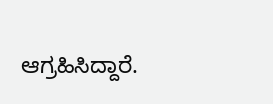ಆಗ್ರಹಿಸಿದ್ದಾರೆ.